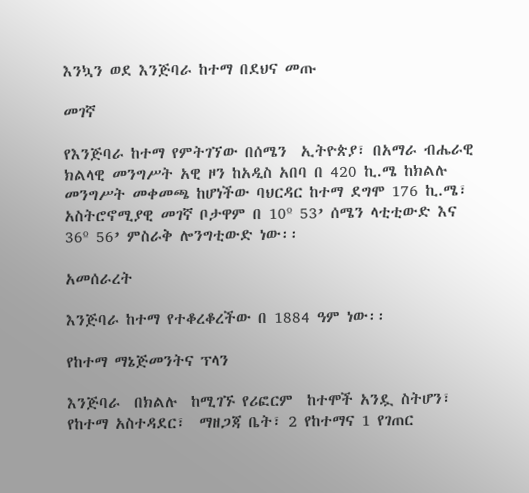እንኳን ወደ እንጅባራ ከተማ በደህና መጡ

መገኛ

የእንጅባራ ከተማ የምትገኘው በሰሜን  ኢትዮጵያ፣ በአማራ ብሔራዊ ክልላዊ መንግሥት አዊ ዞን ከአዲስ አበባ በ 420 ኪ.ሜ ከክልሉ መንግሥት መቀመጫ ከሆነችው ባህርዳር ከተማ ደግሞ 176 ኪ.ሜ፣ አስትሮኖሚያዊ መገኛ ቦታዋም በ 10º 53’ ሰሜን ላቲቲውድ እና 36º 56’ ምስራቅ ሎንግቲውድ ነው፡፡

አመሰራረት

እንጅባራ ከተማ የተቆረቆረችው በ 1884 ዓም ነው፡፡

የከተማ ማኔጅመንትና ፕላን

እንጅባራ  በክልሉ  ከሚገኙ የሪፎርም  ከተሞች አንዷ ስትሆን፣ የከተማ አስተዳደር፣  ማዘጋጃ ቤት፣ 2 የከተማና 1 የገጠር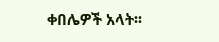ቀበሌዎች አላት፡፡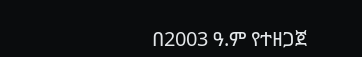በ2003 ዓ.ም የተዘጋጀ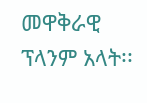መዋቅራዊ ፕላንም አላት፡፡